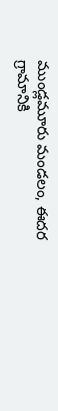ముండ్లమూరు మండలం, ఈదర గ్రామానికి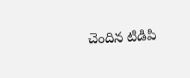చెందిన టిడిపి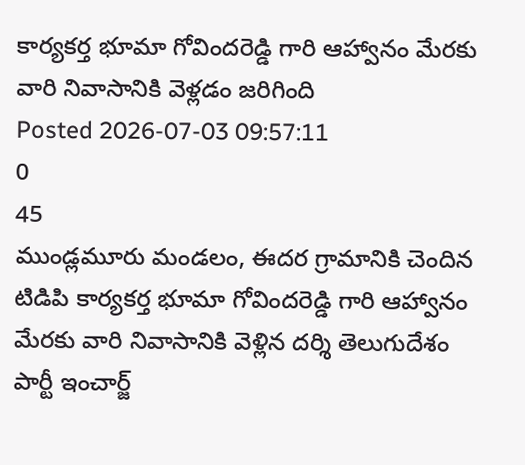కార్యకర్త భూమా గోవిందరెడ్డి గారి ఆహ్వానం మేరకు వారి నివాసానికి వెళ్లడం జరిగింది
Posted 2026-07-03 09:57:11
0
45
ముండ్లమూరు మండలం, ఈదర గ్రామానికి చెందిన టిడిపి కార్యకర్త భూమా గోవిందరెడ్డి గారి ఆహ్వానం మేరకు వారి నివాసానికి వెళ్లిన దర్శి తెలుగుదేశం పార్టీ ఇంచార్జ్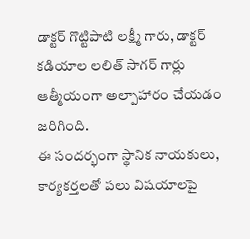డాక్టర్ గొట్టిపాటి లక్ష్మీ గారు, డాక్టర్ కడియాల లలిత్ సాగర్ గార్లు ఆత్మీయంగా అల్పాహారం చేయడం జరిగింది.
ఈ సందర్భంగా స్థానిక నాయకులు, కార్యకర్తలతో పలు విషయాలపై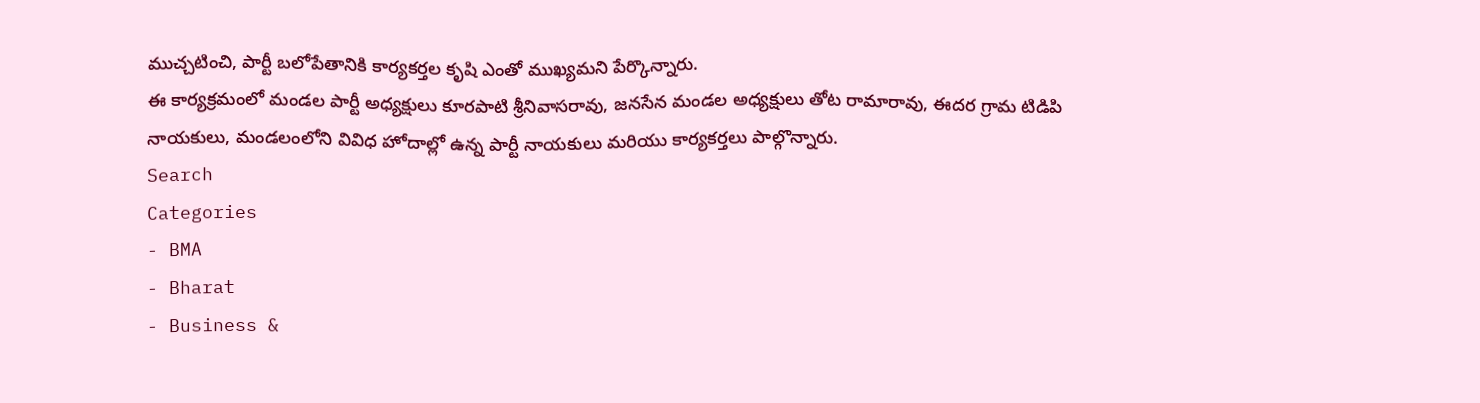ముచ్చటించి, పార్టీ బలోపేతానికి కార్యకర్తల కృషి ఎంతో ముఖ్యమని పేర్కొన్నారు.
ఈ కార్యక్రమంలో మండల పార్టీ అధ్యక్షులు కూరపాటి శ్రీనివాసరావు, జనసేన మండల అధ్యక్షులు తోట రామారావు, ఈదర గ్రామ టిడిపి నాయకులు, మండలంలోని వివిధ హోదాల్లో ఉన్న పార్టీ నాయకులు మరియు కార్యకర్తలు పాల్గొన్నారు.
Search
Categories
- BMA
- Bharat
- Business &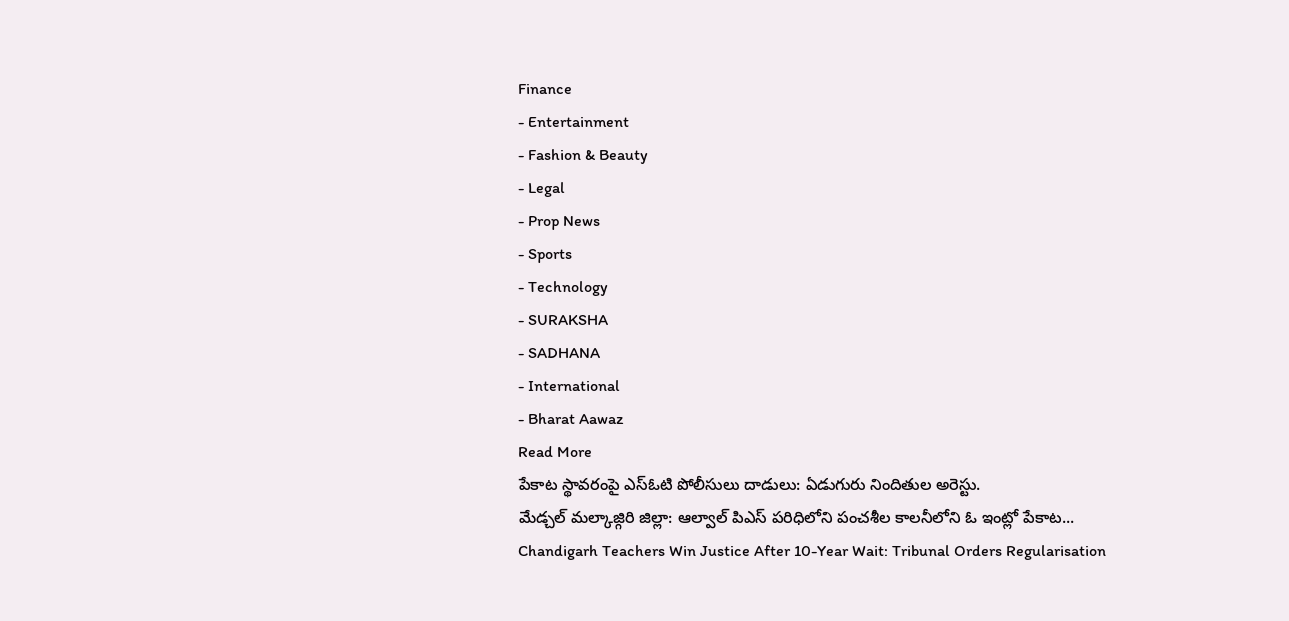Finance
- Entertainment
- Fashion & Beauty
- Legal
- Prop News
- Sports
- Technology
- SURAKSHA
- SADHANA
- International
- Bharat Aawaz
Read More
పేకాట స్థావరంపై ఎస్ఓటి పోలీసులు దాడులు: ఏడుగురు నిందితుల అరెస్టు.
మేడ్చల్ మల్కాజ్గిరి జిల్లా: ఆల్వాల్ పిఎస్ పరిధిలోని పంచశీల కాలనీలోని ఓ ఇంట్లో పేకాట...
Chandigarh Teachers Win Justice After 10-Year Wait: Tribunal Orders Regularisation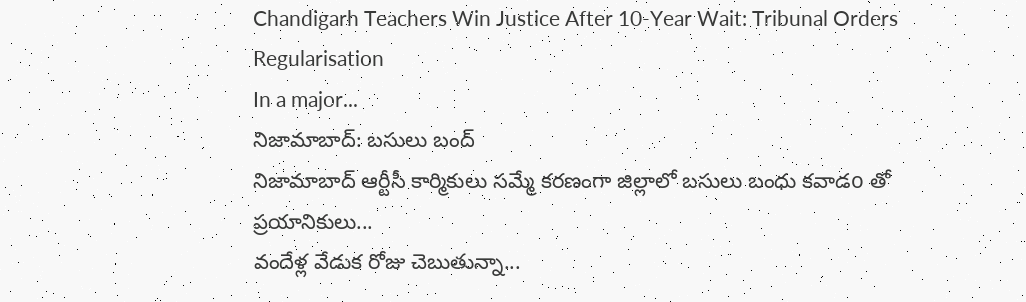Chandigarh Teachers Win Justice After 10-Year Wait: Tribunal Orders Regularisation
In a major...
నిజామాబాద్: బసులు బంద్
నిజామాబాద్ ఆర్టీసీ కార్మికులు సమ్మే కరణంగా జిల్లాలో బసులు బంధు కవాడo తో ప్రయానికులు...
వందేళ్ల వేడుక రోజు చెబుతున్నా...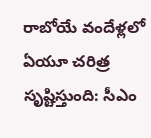రాబోయే వందేళ్లలో ఏయూ చరిత్ర సృష్టిస్తుంది: సీఎం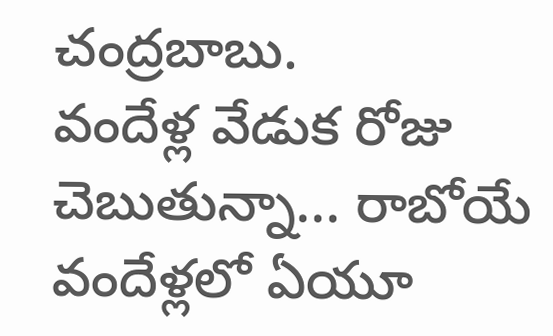చంద్రబాబు.
వందేళ్ల వేడుక రోజు చెబుతున్నా... రాబోయే వందేళ్లలో ఏయూ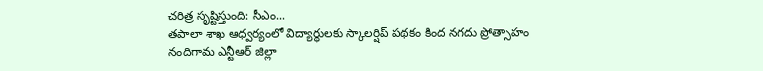చరిత్ర సృష్టిస్తుంది: సీఎం...
తపాలా శాఖ ఆధ్వర్యంలో విద్యార్థులకు స్కాలర్షిప్ పథకం కింద నగదు ప్రోత్సాహం
నందిగామ ఎన్టీఆర్ జిల్లా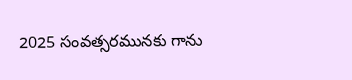2025 సంవత్సరమునకు గాను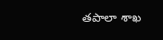తపాలా శాఖ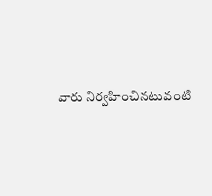వారు నిర్వహించినటువంటి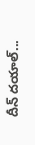దీన్ దయాల్...